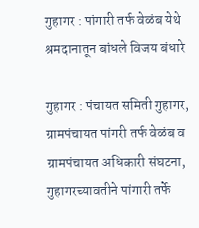गुहागर : पांगारी तर्फ वेळंब येथे श्रमदानातून बांधले विजय बंधारे

गुहागर : पंचायत समिती गुहागर, ग्रामपंचायत पांगरी तर्फ वेळंब व ग्रामपंचायत अधिकारी संघटना, गुहागरच्यावतीने पांगारी तर्फे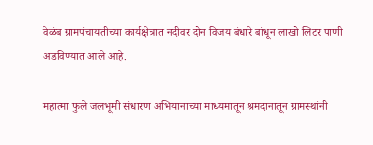वेळंब ग्रामपंचायतीच्या कार्यक्षेत्रात नदीवर दोन विजय बंधारे बांधून लाखो लिटर पाणी अडविण्यात आले आहे.

महात्मा फुले जलभूमी संधारण अभियानाच्या माध्यमातून श्रमदानातून ग्रामस्थांनी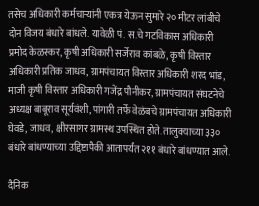तसेच अधिकारी कर्मचाऱ्यांनी एकत्र येऊन सुमारे २० मीटर लांबीचे दोन विजय बंधारे बांधले. यावेळी पं. स.चे गटविकास अधिकारी प्रमोद केळस्कर, कृषी अधिकारी सर्जेराव कांबळे, कृषी विस्तार अधिकारी प्रतिक जाधव, ग्रामपंचायत विस्तार अधिकारी शरद भांड, माजी कृषी विस्तार अधिकारी गजेंद्र पौनीकर, ग्रामपंचायत संघटनेचे अध्यक्ष बाबूराव सूर्यवंशी, पांगारी तर्फे वेळंबचे ग्रामपंचायत अधिकारी घेवडे, जाधव, क्षीरसागर ग्रामस्थ उपस्थित होते. तालुक्याच्या ३३० बंधारे बांधण्याच्या उद्दिष्टापैकी आतापर्यंत २११ बंधारे बांधण्यात आले.

दैनिक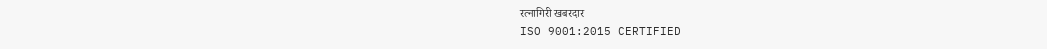रत्नागिरी खबरदार
ISO 9001:2015 CERTIFIED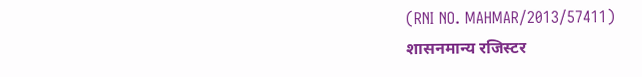(RNI NO. MAHMAR/2013/57411)
शासनमान्य रजिस्टर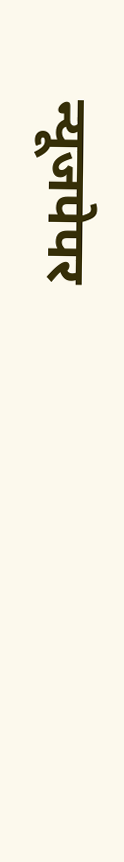न्यूजपेपर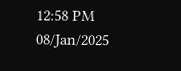12:58 PM 08/Jan/2025